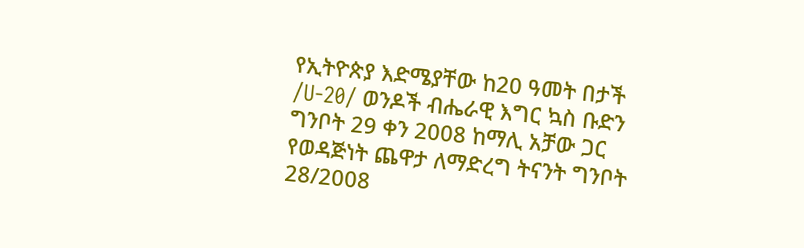የኢትዮጵያ እድሜያቸው ከ20 ዓመት በታች /U-20/ ወንዶች ብሔራዊ እግር ኳስ ቡድን ግንቦት 29 ቀን 2008 ከማሊ አቻው ጋር የወዳጅነት ጨዋታ ለማድረግ ትናንት ግንቦት 28/2008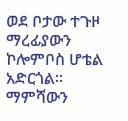ወደ ቦታው ተጉዞ ማረፊያውን ኮሎምቦስ ሆቴል አድርጎል።
ማምሻውን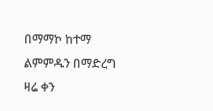በማማኮ ከተማ ልምምዱን በማድረግ ዛሬ ቀን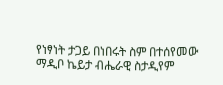የነፃነት ታጋይ በነበሩት ስም በተሰየመው ማዲቦ ኬይታ ብሔራዊ ስታዲየም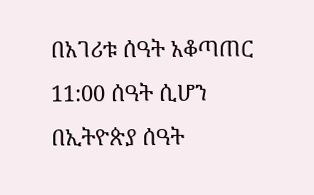በአገሪቱ ሰዓት አቆጣጠር 11:00 ሰዓት ሲሆን በኢትዮጵያ ሰዓት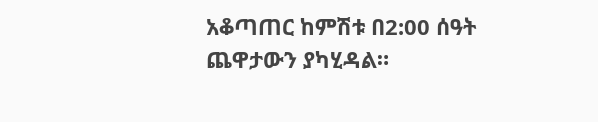አቆጣጠር ከምሽቱ በ2:00 ሰዓት ጨዋታውን ያካሂዳል።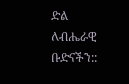ድል ለብሔራዊ ቡድናችን::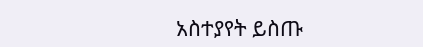አስተያየት ይስጡ